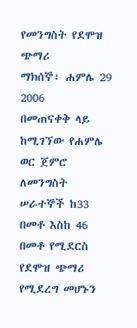የመንግስት የደሞዝ ጭማሪ
ማክሰኞ፣ ሐምሌ 29 2006
በመጠናቀቅ ላይ ከሚገኘው የሐምሌ ወር ጀምሮ ለመንግስት ሠራተኞች ከ33 በመቶ እስከ 46 በመቶ የሚደርስ የደሞዝ ጭማሪ የሚደረግ መሆኑን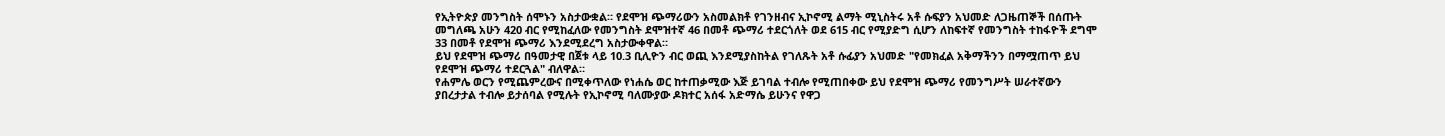የኢትዮጵያ መንግስት ሰሞኑን አስታውቋል። የደሞዝ ጭማሪውን አስመልክቶ የገንዘብና ኢኮኖሚ ልማት ሚኒስትሩ አቶ ሱፍያን አህመድ ለጋዜጠኞች በሰጡት መግለጫ አሁን 420 ብር የሚከፈለው የመንግስት ደሞዝተኛ 46 በመቶ ጭማሪ ተደርጎለት ወደ 615 ብር የሚያድግ ሲሆን ለከፍተኛ የመንግስት ተከፋዮች ደግሞ 33 በመቶ የደሞዝ ጭማሪ እንደሚደረግ አስታውቀዋል።
ይህ የደሞዝ ጭማሪ በዓመታዊ በጀቱ ላይ 10.3 ቢሊዮን ብር ወጪ እንደሚያስከትል የገለጹት አቶ ሱፊያን አህመድ "የመክፈል አቅማችንን በማሟጠጥ ይህ የደሞዝ ጭማሪ ተደርጓል" ብለዋል።
የሐምሌ ወርን የሚጨምረውና በሚቀጥለው የነሐሴ ወር ከተጠቃሚው እጅ ይገባል ተብሎ የሚጠበቀው ይህ የደሞዝ ጭማሪ የመንግሥት ሠራተኛውን ያበረታታል ተብሎ ይታሰባል የሚሉት የኢኮኖሚ ባለሙያው ዶክተር አሰፋ አድማሴ ይሁንና የዋጋ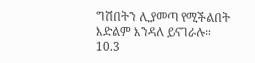ግሽበትን ሊያመጣ የሚችልበት እድልም እንዳለ ይናገራሉ።
10.3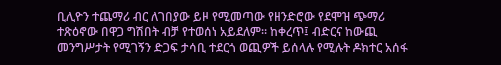ቢሊዮን ተጨማሪ ብር ለገበያው ይዞ የሚመጣው የዘንድሮው የደሞዝ ጭማሪ ተጽዕኖው በዋጋ ግሽበት ብቻ የተወሰነ አይደለም። ከቀረጥ፤ ብድርና ከውጪ መንግሥታት የሚገኝን ድጋፍ ታሳቢ ተደርጎ ወጪዎች ይሰላሉ የሚሉት ዶክተር አሰፋ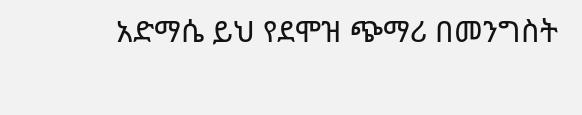አድማሴ ይህ የደሞዝ ጭማሪ በመንግስት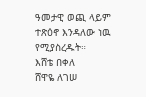ዓመታዊ ወጪ ላይም ተጽዕኖ እንዳለው ነዉ የሚያስረዱት።
እሸቴ በቀለ
ሸዋዬ ለገሠ